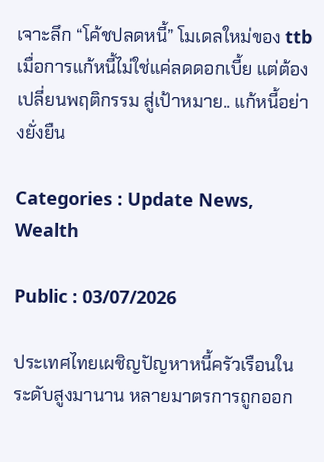เจาะลึก “โค้ชปลดหนี้” โมเดลใหม่ของ ttb เมื่อการแก้หนี้ไม่ใช่แค่ลดดอกเบี้ย แต่ต้องเปลี่ยนพฤติกรรม สู่เป้าหมาย.. แก้หนี้อย่างยั่งยืน

Categories : Update News, Wealth

Public : 03/07/2026

ประเทศไทยเผชิญปัญหาหนี้ครัวเรือนในระดับสูงมานาน หลายมาตรการถูกออก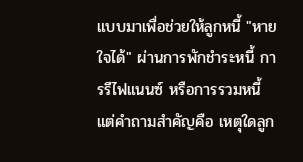แบบมาเพื่อช่วยให้ลูกหนี้ "หายใจได้" ผ่านการพักชำระหนี้ การรีไฟแนนซ์ หรือการรวมหนี้ แต่คำถามสำคัญคือ เหตุใดลูก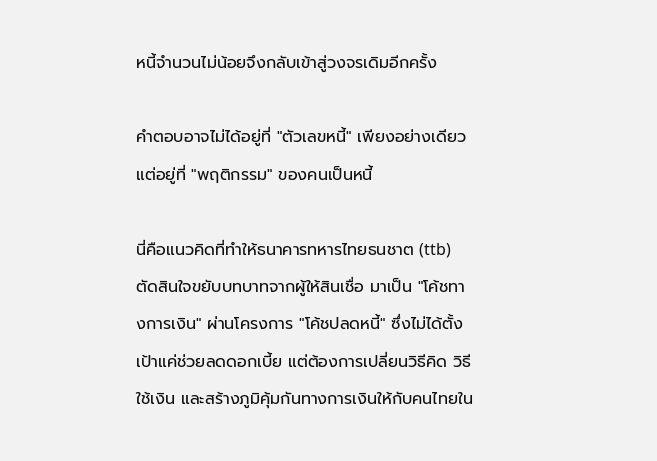หนี้จำนวนไม่น้อยจึงกลับเข้าสู่วงจรเดิมอีกครั้ง

คำตอบอาจไม่ได้อยู่ที่ "ตัวเลขหนี้" เพียงอย่างเดียว แต่อยู่ที่ "พฤติกรรม" ของคนเป็นหนี้

นี่คือแนวคิดที่ทำให้ธนาคารทหารไทยธนชาต (ttb) ตัดสินใจขยับบทบาทจากผู้ให้สินเชื่อ มาเป็น "โค้ชทางการเงิน" ผ่านโครงการ "โค้ชปลดหนี้" ซึ่งไม่ได้ตั้งเป้าแค่ช่วยลดดอกเบี้ย แต่ต้องการเปลี่ยนวิธีคิด วิธีใช้เงิน และสร้างภูมิคุ้มกันทางการเงินให้กับคนไทยใน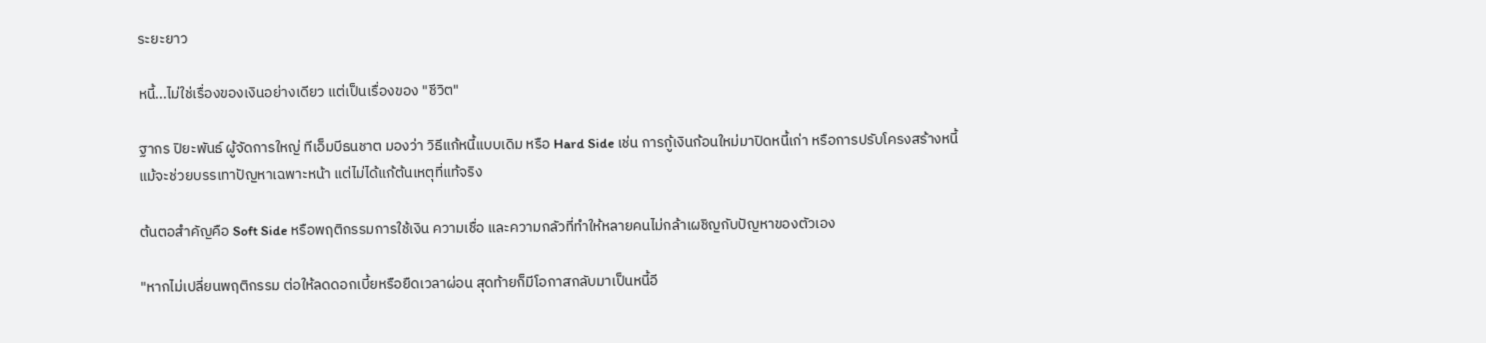ระยะยาว

หนี้...ไม่ใช่เรื่องของเงินอย่างเดียว แต่เป็นเรื่องของ "ชีวิต"

ฐากร ปิยะพันธ์ ผู้จัดการใหญ่ ทีเอ็มบีธนชาต มองว่า วิธีแก้หนี้แบบเดิม หรือ Hard Side เช่น การกู้เงินก้อนใหม่มาปิดหนี้เก่า หรือการปรับโครงสร้างหนี้ แม้จะช่วยบรรเทาปัญหาเฉพาะหน้า แต่ไม่ได้แก้ต้นเหตุที่แท้จริง

ต้นตอสำคัญคือ Soft Side หรือพฤติกรรมการใช้เงิน ความเชื่อ และความกลัวที่ทำให้หลายคนไม่กล้าเผชิญกับปัญหาของตัวเอง

"หากไม่เปลี่ยนพฤติกรรม ต่อให้ลดดอกเบี้ยหรือยืดเวลาผ่อน สุดท้ายก็มีโอกาสกลับมาเป็นหนี้อี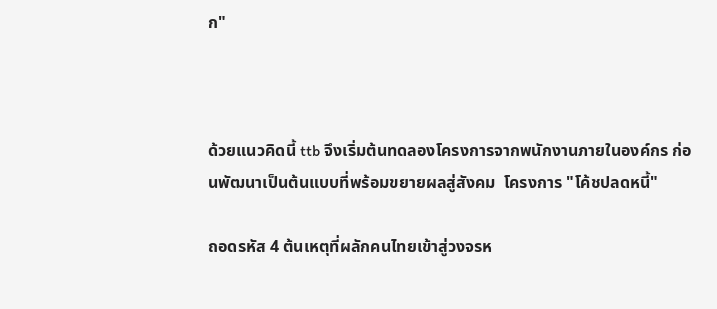ก"



ด้วยแนวคิดนี้ ttb จึงเริ่มต้นทดลองโครงการจากพนักงานภายในองค์กร ก่อนพัฒนาเป็นต้นแบบที่พร้อมขยายผลสู่สังคม  โครงการ "โค้ชปลดหนี้"

ถอดรหัส 4 ต้นเหตุที่ผลักคนไทยเข้าสู่วงจรห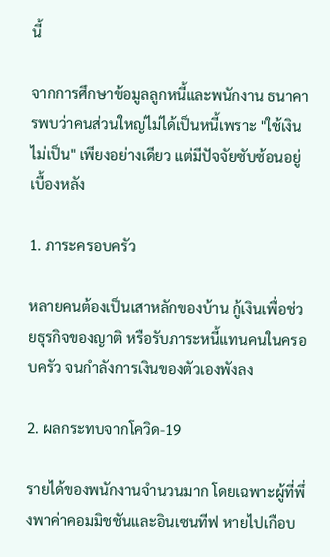นี้

จากการศึกษาข้อมูลลูกหนี้และพนักงาน ธนาคารพบว่าคนส่วนใหญ่ไม่ได้เป็นหนี้เพราะ "ใช้เงินไม่เป็น" เพียงอย่างเดียว แต่มีปัจจัยซับซ้อนอยู่เบื้องหลัง

1. ภาระครอบครัว

หลายคนต้องเป็นเสาหลักของบ้าน กู้เงินเพื่อช่วยธุรกิจของญาติ หรือรับภาระหนี้แทนคนในครอบครัว จนกำลังการเงินของตัวเองพังลง

2. ผลกระทบจากโควิด-19

รายได้ของพนักงานจำนวนมาก โดยเฉพาะผู้ที่พึ่งพาค่าคอมมิชชันและอินเซนทีฟ หายไปเกือบ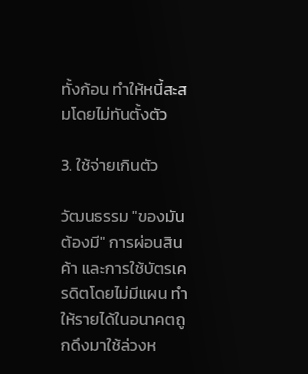ทั้งก้อน ทำให้หนี้สะสมโดยไม่ทันตั้งตัว

3. ใช้จ่ายเกินตัว

วัฒนธรรม "ของมันต้องมี" การผ่อนสินค้า และการใช้บัตรเครดิตโดยไม่มีแผน ทำให้รายได้ในอนาคตถูกดึงมาใช้ล่วงห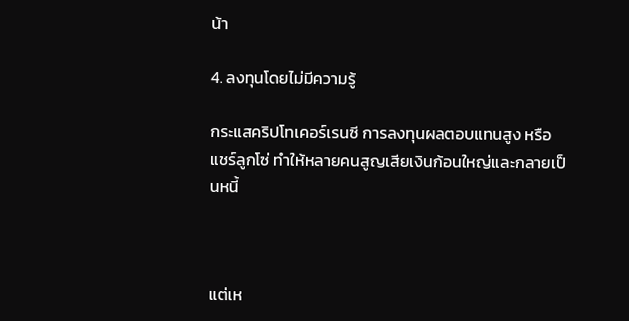น้า

4. ลงทุนโดยไม่มีความรู้

กระแสคริปโทเคอร์เรนซี การลงทุนผลตอบแทนสูง หรือแชร์ลูกโซ่ ทำให้หลายคนสูญเสียเงินก้อนใหญ่และกลายเป็นหนี้



แต่เห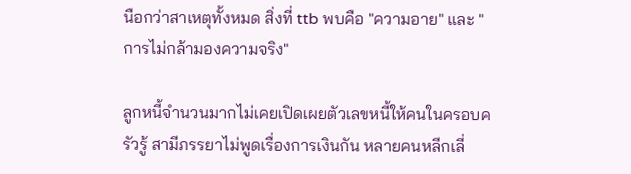นือกว่าสาเหตุทั้งหมด สิ่งที่ ttb พบคือ "ความอาย" และ "การไม่กล้ามองความจริง"

ลูกหนี้จำนวนมากไม่เคยเปิดเผยตัวเลขหนี้ให้คนในครอบครัวรู้ สามีภรรยาไม่พูดเรื่องการเงินกัน หลายคนหลีกเลี่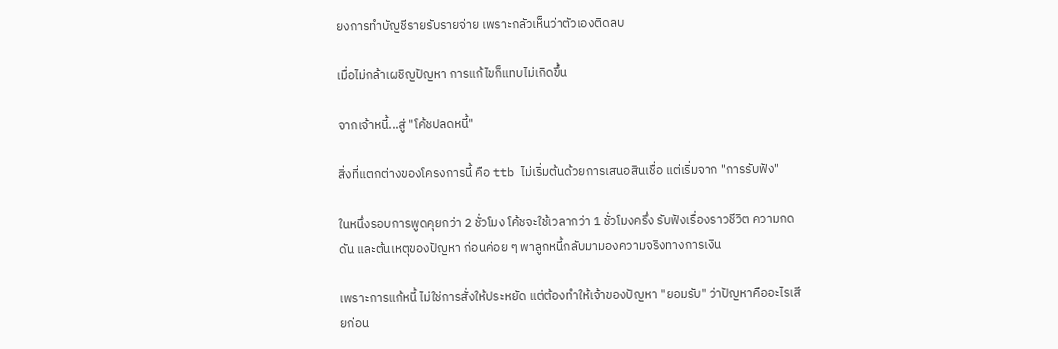ยงการทำบัญชีรายรับรายจ่าย เพราะกลัวเห็นว่าตัวเองติดลบ

เมื่อไม่กล้าเผชิญปัญหา การแก้ไขก็แทบไม่เกิดขึ้น

จากเจ้าหนี้...สู่ "โค้ชปลดหนี้"

สิ่งที่แตกต่างของโครงการนี้ คือ ttb ไม่เริ่มต้นด้วยการเสนอสินเชื่อ แต่เริ่มจาก "การรับฟัง"

ในหนึ่งรอบการพูดคุยกว่า 2 ชั่วโมง โค้ชจะใช้เวลากว่า 1 ชั่วโมงครึ่ง รับฟังเรื่องราวชีวิต ความกดดัน และต้นเหตุของปัญหา ก่อนค่อย ๆ พาลูกหนี้กลับมามองความจริงทางการเงิน

เพราะการแก้หนี้ ไม่ใช่การสั่งให้ประหยัด แต่ต้องทำให้เจ้าของปัญหา "ยอมรับ" ว่าปัญหาคืออะไรเสียก่อน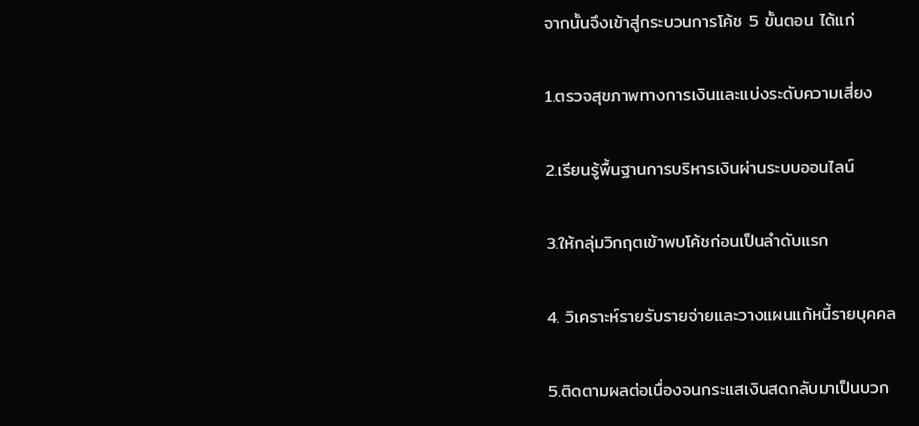จากนั้นจึงเข้าสู่กระบวนการโค้ช 5 ขั้นตอน ได้แก่

1.ตรวจสุขภาพทางการเงินและแบ่งระดับความเสี่ยง

2.เรียนรู้พื้นฐานการบริหารเงินผ่านระบบออนไลน์

3.ให้กลุ่มวิกฤตเข้าพบโค้ชก่อนเป็นลำดับแรก

4. วิเคราะห์รายรับรายจ่ายและวางแผนแก้หนี้รายบุคคล

5.ติดตามผลต่อเนื่องจนกระแสเงินสดกลับมาเป็นบวก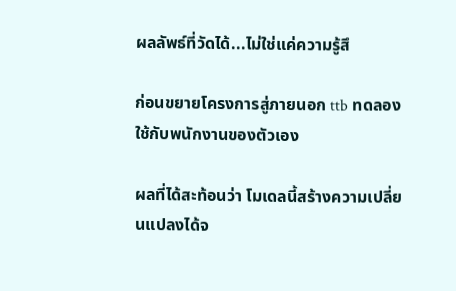ผลลัพธ์ที่วัดได้...ไม่ใช่แค่ความรู้สึ

ก่อนขยายโครงการสู่ภายนอก ttb ทดลองใช้กับพนักงานของตัวเอง

ผลที่ได้สะท้อนว่า โมเดลนี้สร้างความเปลี่ยนแปลงได้จ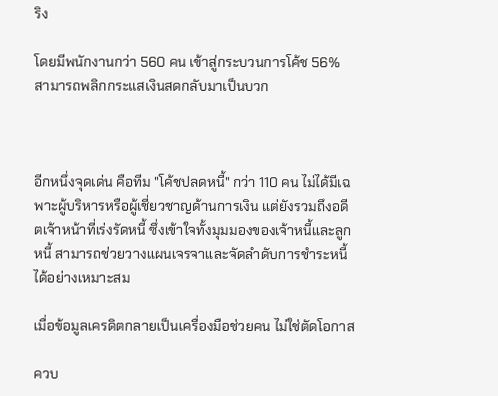ริง

โดยมีพนักงานกว่า 560 คน เข้าสู่กระบวนการโค้ช 56% สามารถพลิกกระแสเงินสดกลับมาเป็นบวก



อีกหนึ่งจุดเด่น คือทีม "โค้ชปลดหนี้" กว่า 110 คน ไม่ได้มีเฉพาะผู้บริหารหรือผู้เชี่ยวชาญด้านการเงิน แต่ยังรวมถึงอดีตเจ้าหน้าที่เร่งรัดหนี้ ซึ่งเข้าใจทั้งมุมมองของเจ้าหนี้และลูกหนี้ สามารถช่วยวางแผนเจรจาและจัดลำดับการชำระหนี้ได้อย่างเหมาะสม

เมื่อข้อมูลเครดิตกลายเป็นเครื่องมือช่วยคน ไม่ใช่ตัดโอกาส

ควบ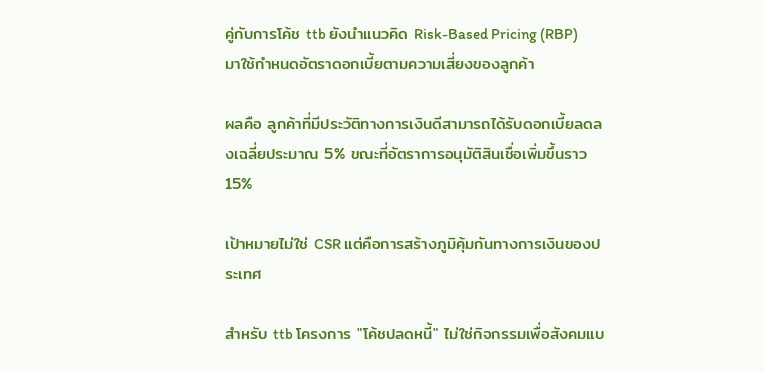คู่กับการโค้ช ttb ยังนำแนวคิด Risk-Based Pricing (RBP) มาใช้กำหนดอัตราดอกเบี้ยตามความเสี่ยงของลูกค้า

ผลคือ ลูกค้าที่มีประวัติทางการเงินดีสามารถได้รับดอกเบี้ยลดลงเฉลี่ยประมาณ 5% ขณะที่อัตราการอนุมัติสินเชื่อเพิ่มขึ้นราว 15%

เป้าหมายไม่ใช่ CSR แต่คือการสร้างภูมิคุ้มกันทางการเงินของประเทศ

สำหรับ ttb โครงการ "โค้ชปลดหนี้" ไม่ใช่กิจกรรมเพื่อสังคมแบ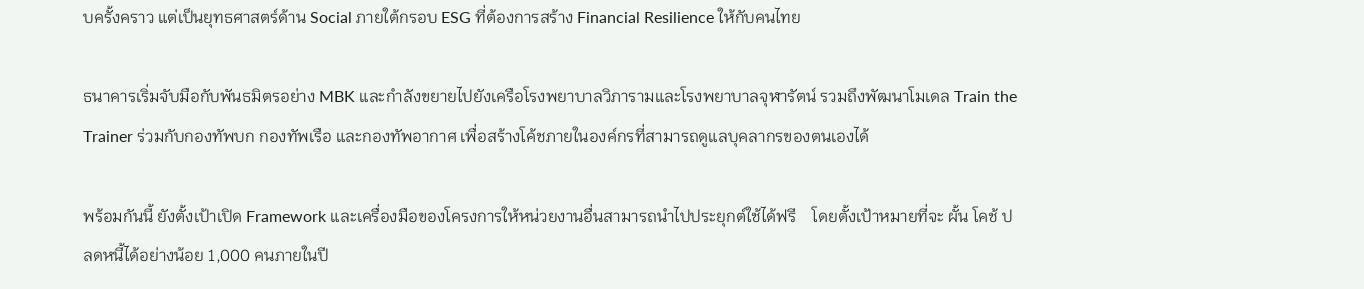บครั้งคราว แต่เป็นยุทธศาสตร์ด้าน Social ภายใต้กรอบ ESG ที่ต้องการสร้าง Financial Resilience ให้กับคนไทย

ธนาคารเริ่มจับมือกับพันธมิตรอย่าง MBK และกำลังขยายไปยังเครือโรงพยาบาลวิภารามและโรงพยาบาลจุฬารัตน์ รวมถึงพัฒนาโมเดล Train the Trainer ร่วมกับกองทัพบก กองทัพเรือ และกองทัพอากาศ เพื่อสร้างโค้ชภายในองค์กรที่สามารถดูแลบุคลากรของตนเองได้

พร้อมกันนี้ ยังตั้งเป้าเปิด Framework และเครื่องมือของโครงการให้หน่วยงานอื่นสามารถนำไปประยุกต์ใช้ได้ฟรี    โดยตั้งเป้าหมายที่จะ ผั้น โคช้ ปลดหนี้ได้อย่างน้อย 1,000 คนภายในปี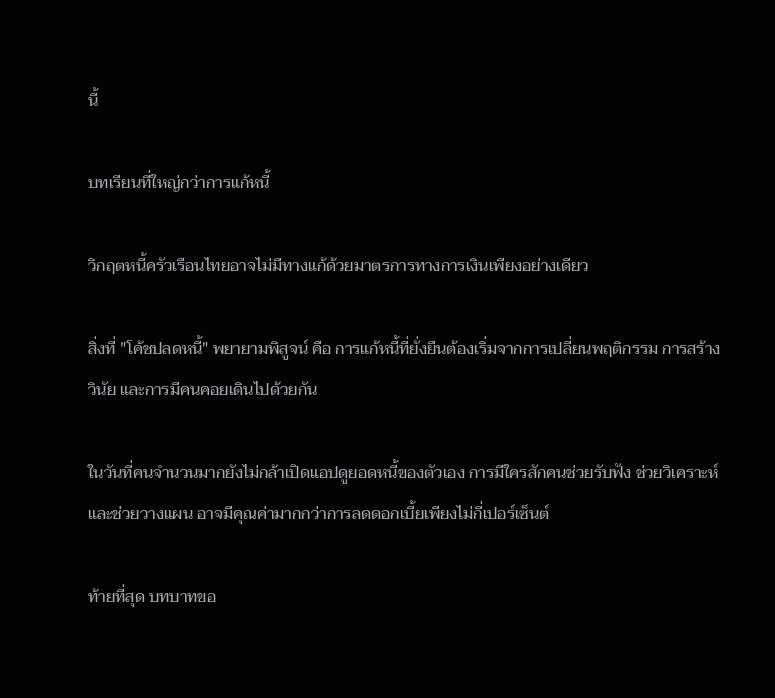นี้

บทเรียนที่ใหญ่กว่าการแก้หนี้

วิกฤตหนี้ครัวเรือนไทยอาจไม่มีทางแก้ด้วยมาตรการทางการเงินเพียงอย่างเดียว

สิ่งที่ "โค้ชปลดหนี้" พยายามพิสูจน์ คือ การแก้หนี้ที่ยั่งยืนต้องเริ่มจากการเปลี่ยนพฤติกรรม การสร้างวินัย และการมีคนคอยเดินไปด้วยกัน

ในวันที่คนจำนวนมากยังไม่กล้าเปิดแอปดูยอดหนี้ของตัวเอง การมีใครสักคนช่วยรับฟัง ช่วยวิเคราะห์ และช่วยวางแผน อาจมีคุณค่ามากกว่าการลดดอกเบี้ยเพียงไม่กี่เปอร์เซ็นต์

ท้ายที่สุด บทบาทขอ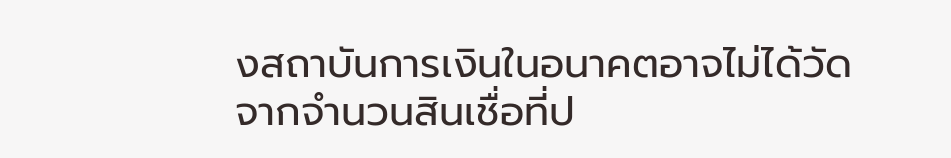งสถาบันการเงินในอนาคตอาจไม่ได้วัดจากจำนวนสินเชื่อที่ป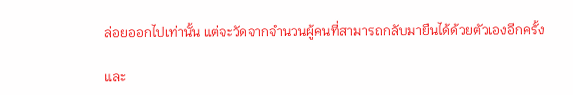ล่อยออกไปเท่านั้น แต่จะวัดจากจำนวนผู้คนที่สามารถกลับมายืนได้ด้วยตัวเองอีกครั้ง

และ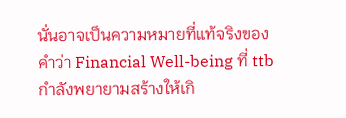นั่นอาจเป็นความหมายที่แท้จริงของคำว่า Financial Well-being ที่ ttb กำลังพยายามสร้างให้เกิ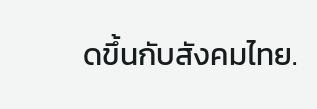ดขึ้นกับสังคมไทย.